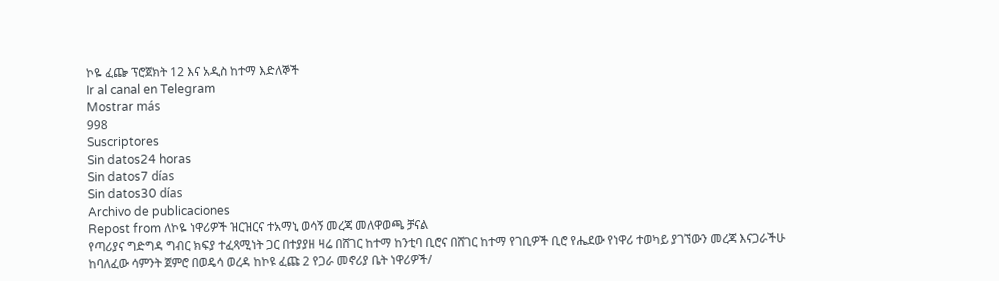ኮዬ ፈጬ ፕሮጀክት 12 እና አዲስ ከተማ እድለኞች
Ir al canal en Telegram
Mostrar más
998
Suscriptores
Sin datos24 horas
Sin datos7 días
Sin datos30 días
Archivo de publicaciones
Repost from ለኮዬ ነዋሪዎች ዝርዝርና ተአማኒ ወሳኝ መረጃ መለዋወጫ ቻናል
የጣሪያና ግድግዳ ግብር ክፍያ ተፈጻሚነት ጋር በተያያዘ ዛሬ በሸገር ከተማ ከንቲባ ቢሮና በሸገር ከተማ የገቢዎች ቢሮ የሔደው የነዋሪ ተወካይ ያገኘውን መረጃ እናጋራችሁ
ከባለፈው ሳምንት ጀምሮ በወዴሳ ወረዳ ከኮዩ ፈጩ 2 የጋራ መኖሪያ ቤት ነዋሪዎች/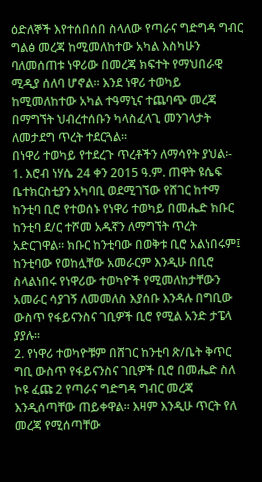ዕድለኞች እየተሰበሰበ ስላለው የጣራና ግድግዳ ግብር ግልፅ መረጃ ከሚመለከተው አካል እስካሁን ባለመሰጠቱ ነዋሪው በመረጃ ክፍተት የማህበራዊ ሚዲያ ሰለባ ሆኖል፡፡ እንደ ነዋሪ ተወካይ ከሚመለከተው አካል ተዓማኒና ተጨባጭ መረጃ በማግኘት ህብረተሰቡን ካላስፈላጊ መንገላታት ለመታደግ ጥረት ተደርጓል፡፡
በነዋሪ ተወካይ የተደረጉ ጥረቶችን ለማሳየት ያህል፡-
1. እሮብ ነሃሴ 24 ቀን 2015 ዓ.ም. ጠዋት ዩሴፍ ቤተክርስቲያን አካባቢ ወደሚገኘው የሸገር ከተማ ከንቲባ ቢሮ የተወሰኑ የነዋሪ ተወካይ በመሔድ ክቡር ከንቲባ ደ/ር ተሾመ አዱኛን ለማግኘት ጥረት አድርገዋል፡፡ ክቡር ከንቲባው በወቅቱ ቢሮ አልነበሩም፤ ከንቲባው የወከሏቸው አመራርም እንዲሁ በቢሮ ስላልነበሩ የነዋሪው ተወካዮች የሚመለከታቸውን አመራር ሳያገኝ ለመመለስ እያሰቡ እንዳሉ በግቢው ውስጥ የፋይናንስና ገቢዎች ቢሮ የሚል አንድ ታፔላ ያያሉ፡፡
2. የነዋሪ ተወካዮቹም በሸገር ከንቲባ ጽ/ቤት ቅጥር ግቢ ውስጥ የፋይናንስና ገቢዎች ቢሮ በመሔድ ስለ ኮዩ ፈጩ 2 የጣራና ግድግዳ ግብር መረጃ እንዲሰጣቸው ጠይቀዋል፡፡ እዛም እንዲሁ ጥርት የለ መረጃ የሚሰጣቸው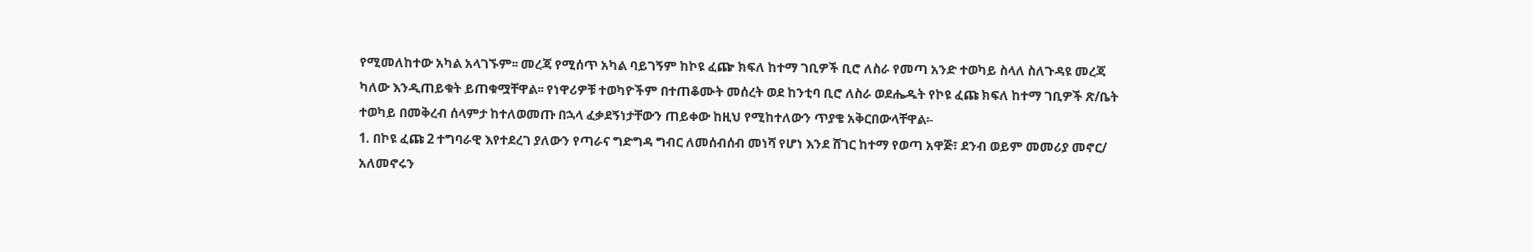የሚመለከተው አካል አላገኙም፡፡ መረጃ የሚሰጥ አካል ባይገኝም ከኮዩ ፈጬ ክፍለ ከተማ ገቢዎች ቢሮ ለስራ የመጣ አንድ ተወካይ ስላለ ስለጉዳዩ መረጃ ካለው እንዲጠይቁት ይጠቁሟቸዋል፡፡ የነዋሪዎቹ ተወካዮችም በተጠቆሙት መሰረት ወደ ከንቲባ ቢሮ ለስራ ወደሔዱት የኮዩ ፈጩ ክፍለ ከተማ ገቢዎች ጽ/ቤት ተወካይ በመቅረብ ሰላምታ ከተለወመጡ በኋላ ፈቃደኝነታቸውን ጠይቀው ከዚህ የሚከተለውን ጥያቄ አቅርበውላቸዋል፡-
1. በኮዩ ፈጩ 2 ተግባራዊ እየተደረገ ያለውን የጣራና ግድግዳ ግብር ለመሰብሰብ መነሻ የሆነ እንደ ሸገር ከተማ የወጣ አዋጅ፣ ደንብ ወይም መመሪያ መኖር/ አለመኖሩን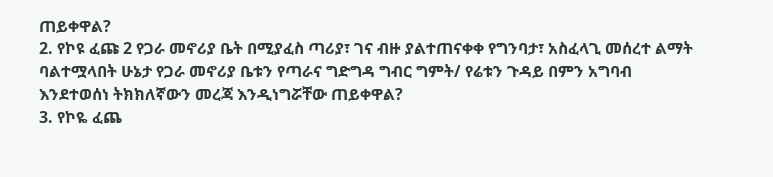ጠይቀዋል?
2. የኮዩ ፈጩ 2 የጋራ መኖሪያ ቤት በሚያፈስ ጣሪያ፣ ገና ብዙ ያልተጠናቀቀ የግንባታ፣ አስፈላጊ መሰረተ ልማት ባልተሟላበት ሁኔታ የጋራ መኖሪያ ቤቱን የጣራና ግድግዳ ግብር ግምት/ የሬቱን ጉዳይ በምን አግባብ እንደተወሰነ ትክክለኛውን መረጃ እንዲነግሯቸው ጠይቀዋል?
3. የኮዬ ፈጨ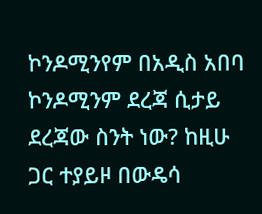ኮንዶሚንየም በአዲስ አበባ ኮንዶሚንም ደረጃ ሲታይ ደረጃው ስንት ነው? ከዚሁ ጋር ተያይዞ በውዴሳ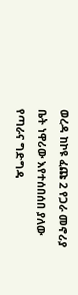ወረዳ ከኮዩ ፈጩ 2 የጋራ መኖሪያ ቤት ነዋሪው እየተሰበሰበ ያለው የጣራና ግድግዳ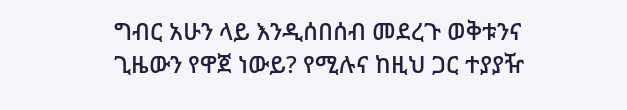ግብር አሁን ላይ እንዲሰበሰብ መደረጉ ወቅቱንና ጊዜውን የዋጀ ነውይ? የሚሉና ከዚህ ጋር ተያያዥ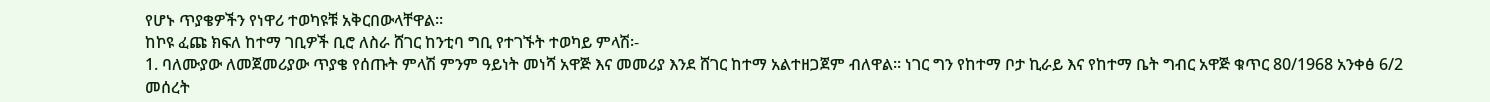የሆኑ ጥያቄዎችን የነዋሪ ተወካዩቹ አቅርበውላቸዋል፡፡
ከኮዩ ፈጩ ክፍለ ከተማ ገቢዎች ቢሮ ለስራ ሸገር ከንቲባ ግቢ የተገኙት ተወካይ ምላሽ፡-
1. ባለሙያው ለመጀመሪያው ጥያቄ የሰጡት ምላሽ ምንም ዓይነት መነሻ አዋጅ እና መመሪያ እንደ ሸገር ከተማ አልተዘጋጀም ብለዋል፡፡ ነገር ግን የከተማ ቦታ ኪራይ እና የከተማ ቤት ግብር አዋጅ ቁጥር 80/1968 አንቀፅ 6/2 መሰረት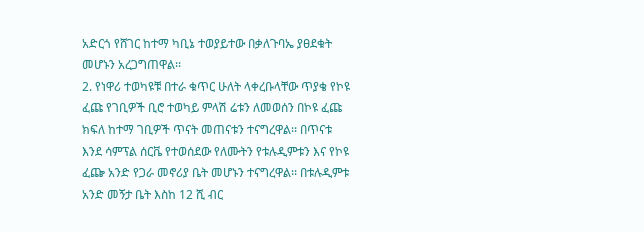አድርጎ የሸገር ከተማ ካቢኔ ተወያይተው በቃለጉባኤ ያፀደቁት መሆኑን አረጋግጠዋል፡፡
2. የነዋሪ ተወካዩቹ በተራ ቁጥር ሁለት ላቀረቡላቸው ጥያቄ የኮዩ ፈጩ የገቢዎች ቢሮ ተወካይ ምላሽ ሬቱን ለመወሰን በኮዩ ፈጩ ክፍለ ከተማ ገቢዎች ጥናት መጠናቱን ተናግረዋል፡፡ በጥናቱ እንደ ሳምፕል ሰርቬ የተወሰደው የለሙትን የቱሉዲምቱን እና የኮዩ ፈጬ አንድ የጋራ መኖሪያ ቤት መሆኑን ተናግረዋል፡፡ በቱሉዲምቱ አንድ መኝታ ቤት እስከ 12 ሺ ብር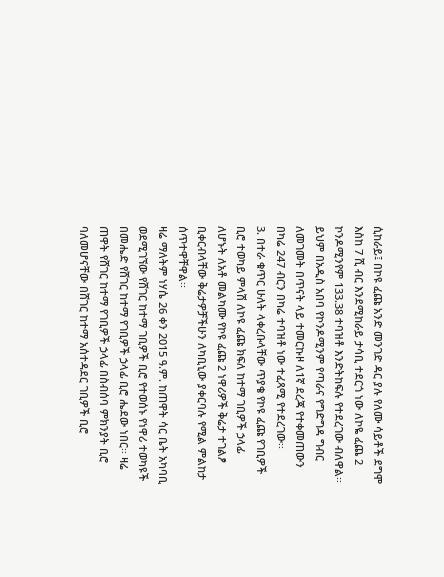ሲከራይ፤ በኮዩ ፈጩ አንድ መንገድ ዳር ያሉ የለሙ ሳይቶች ደግሞ እስከ 7 ሺ ብር እንደሚከራይ ታሳቢ ተደርጎ ነው ለኮዬ ፈጨ 2 ኮንዶሚንየም 133.38 ተባዝቶ እንድትከፍሉ የተደረገው ብለዋል፡፡ ይህም በአዲስ አበባ የኮንዶሚንም የጣራና የግድግዳ ግብር ለመገመት በጥናት ላይ ተመርኩዞ ለ1ኛ ደረጃ የተቀመጠውን በካሬ 247 ብርን በካሬ ተባዝቶ ነው ተፈጻሚ የተደረገው፡፡
3. በተራ ቁጥር ሁለት ላቀረቡላቸው ጥያቄ የኮዩ ፈጩ የገቢዎች ቢሮ ተወካይ ምላሽ ለኮዩ ፈጩ ክፍለ ከተማ ገቢዎች ኃላፊ ለሆኑት ለአቶ መልካሙ የኮዩ ፈጩ 2 ነዋሪዎች ቅሬታ ተገልፆ ቢቀርብላቸው ቅሬታዎቻችሁን ለካቢኒው ያቀርባሉ የሚል ምልከታ ሰጥተዋቸዋል፡፡
ዛሬ ማለትም ነሃሴ 26 ቀን 2015 ዓ.ም. ከጠዋት ሳር ቤት አካባቢ ወደሚገኘው የሸገር ከተማ ገቢዎች ቢሮ የተወሰኑ የነዋሪ ተወካዩች በመሔድ የሸገር ከተማ የገቢዎች ኃላፊ ቢሮ ሔደው ነበር፡፡ ዛሬ ጠዋት የሸገር ከተማ የገቢዎች ኃላፊ በስብሰባ ምክንያት ቢሮ ባለመሆናቸው በሸገር ከተማ አሰተዳደር ገቢዎች ቢሮ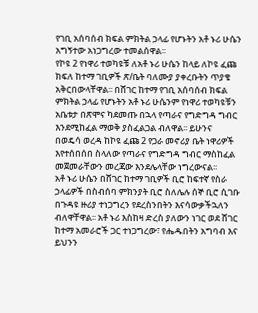የገቢ አሰባሰብ ክፍል ምክትል ኃላፊ የሆኑትን አቶ ኑሪ ሁሴን አግኝተው አነጋግረው ተመልሰዋል፡፡
የኮዩ 2 የነዋሪ ተወካዩቹ ለአቶ ኑሪ ሁሴን ከላይ ለኮዩ ፈጩ ክፍለ ከተማ ገቢዎች ጽ/ቤት ባለሙያ ያቀረቡትን ጥያቄ አቅርበውላቸዋል፡፡ በሸገር ከተማ የገቢ አሰባሰብ ክፍል ምክትል ኃላፊ የሆኑትን አቶ ኑሪ ሁሴንም የነዋሪ ተወካዩቹን አቤቱታ በጽሞና ካደመጡ በኋላ የጣራና የግድግዳ ግብር እንደሚከፈል ማወቅ ያስፈልጋል ብለዋል፡፡ ይሁንና
በወዴሳ ወረዳ ከኮዩ ፈጩ 2 የጋራ መኖሪያ ቤት ነዋሪዎች እየተሰበሰበ ስላለው የጣራና የግድግዳ ግብር ማስከፈል መጀመራቸውን መረጃው እንደሌላቸው ነግረውናል፡፡
አቶ ኑሪ ሁሴን በሸገር ከተማ ገቢዎች ቢሮ ከፍተኛ የስራ ኃላፊዎች በስብሰባ ምክንያት ቢሮ ስለሌሉ ሰኞ ቢሮ ሲገቡ በጉዳዩ ዙሪያ ተነጋግረን የደረስንበትን እናሳውቃችኋለን ብለዋቸዋል፡፡ አቶ ኑሪ እስከዛ ድረስ ያለውን ነገር ወደ ሸገር ከተማ አመራሮች ጋር ተነጋግረው፣ የሔዱበትን አግባብ እና ይህንን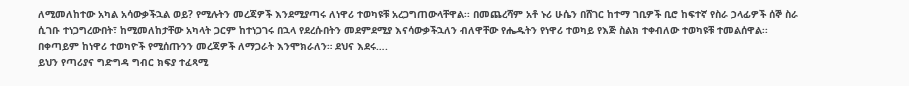ለሚመለከተው አካል አሳውቃችኋል ወይ? የሚሉትን መረጃዎች እንደሚያጣሩ ለነዋሪ ተወካዩቹ አረጋግጠውላቸዋል፡፡ በመጨረሻም አቶ ኑሪ ሁሴን በሸገር ከተማ ገቢዎች ቢሮ ከፍተኛ የስራ ኃላፊዎች ሰኞ ስራ ሲገቡ ተነጋግረውበት፣ ከሚመለከታቸው አካላት ጋርም ከተነጋገሩ በኋላ የደረሱበትን መደምደሚያ እናሳውቃችኋለን ብለዋቸው የሔዱትን የነዋሪ ተወካይ የእጅ ስልክ ተቀብለው ተወካዩቹ ተመልሰዋል፡፡
በቀጣይም ከነዋሪ ተወካዮች የሚሰጡንን መረጃዎች ለማጋራት እንሞክራለን። ደህና እደሩ….
ይህን የጣሪያና ግድግዳ ግብር ክፍያ ተፈጻሚ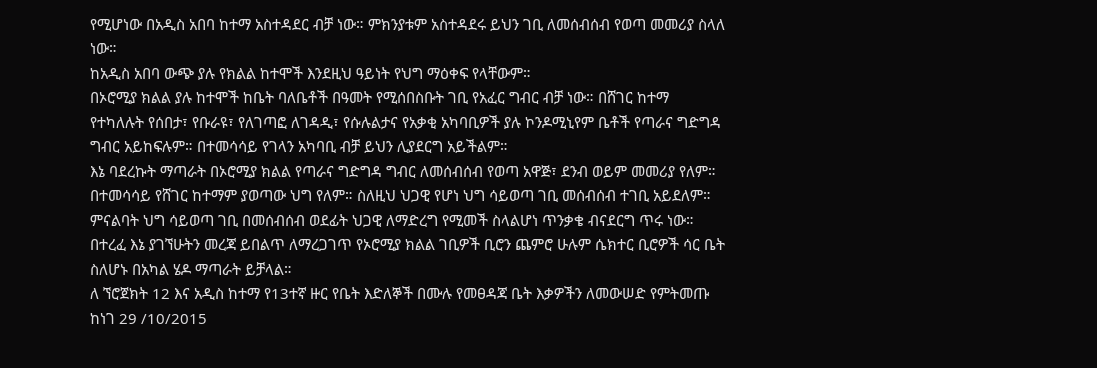የሚሆነው በአዲስ አበባ ከተማ አስተዳደር ብቻ ነው። ምክንያቱም አስተዳደሩ ይህን ገቢ ለመሰብሰብ የወጣ መመሪያ ስላለ ነው።
ከአዲስ አበባ ውጭ ያሉ የክልል ከተሞች እንደዚህ ዓይነት የህግ ማዕቀፍ የላቸውም።
በኦሮሚያ ክልል ያሉ ከተሞች ከቤት ባለቤቶች በዓመት የሚሰበስቡት ገቢ የአፈር ግብር ብቻ ነው። በሸገር ከተማ የተካለሉት የሰበታ፣ የቡራዩ፣ የለገጣፎ ለገዳዲ፣ የሱሉልታና የአቃቂ አካባቢዎች ያሉ ኮንዶሚኒየም ቤቶች የጣራና ግድግዳ ግብር አይከፍሉም። በተመሳሳይ የገላን አካባቢ ብቻ ይህን ሊያደርግ አይችልም።
እኔ ባደረኩት ማጣራት በኦሮሚያ ክልል የጣራና ግድግዳ ግብር ለመሰብሰብ የወጣ አዋጅ፣ ደንብ ወይም መመሪያ የለም። በተመሳሳይ የሸገር ከተማም ያወጣው ህግ የለም። ስለዚህ ህጋዊ የሆነ ህግ ሳይወጣ ገቢ መሰብሰብ ተገቢ አይደለም።
ምናልባት ህግ ሳይወጣ ገቢ በመሰብሰብ ወደፊት ህጋዊ ለማድረግ የሚመች ስላልሆነ ጥንቃቄ ብናደርግ ጥሩ ነው። በተረፈ እኔ ያገኘሁትን መረጃ ይበልጥ ለማረጋገጥ የኦሮሚያ ክልል ገቢዎች ቢሮን ጨምሮ ሁሉም ሴክተር ቢሮዎች ሳር ቤት ስለሆኑ በአካል ሄዶ ማጣራት ይቻላል።
ለ ኘሮጀክት 12 እና አዲስ ከተማ የ13ተኛ ዙር የቤት እድለኞች በሙሉ የመፀዳጃ ቤት እቃዎችን ለመውሠድ የምትመጡ ከነገ 29 /10/2015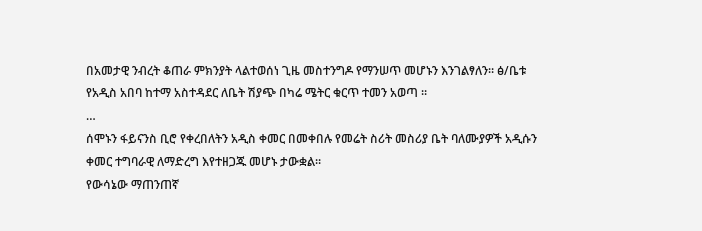በአመታዊ ንብረት ቆጠራ ምክንያት ላልተወሰነ ጊዜ መስተንግዶ የማንሠጥ መሆኑን እንገልፃለን። ፅ/ቤቱ
የአዲስ አበባ ከተማ አስተዳደር ለቤት ሽያጭ በካሬ ሜትር ቁርጥ ተመን አወጣ ።
…
ሰሞኑን ፋይናንስ ቢሮ የቀረበለትን አዲስ ቀመር በመቀበሉ የመሬት ስሪት መስሪያ ቤት ባለሙያዎች አዲሱን ቀመር ተግባራዊ ለማድረግ እየተዘጋጁ መሆኑ ታውቋል።
የውሳኔው ማጠንጠኛ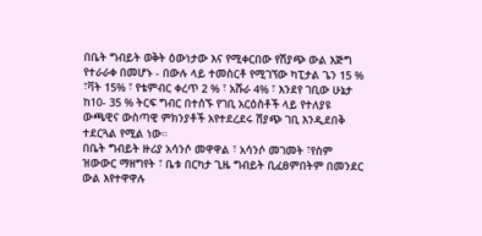በቤት ግብይት ወቅት ዕውነታው እና የሚቀርበው የሽያጭ ውል እጅግ የተራራቀ በመሆኑ - በውሉ ላይ ተመስርቶ የሚገኘው ካፒታል ጌን 15 % ፣ቫት 15% ፣ የቴምብር ቀረጥ 2 % ፣ አሹራ 4% ፣ እንደየ ገቢው ሁኔታ ከ10- 35 % ትርፍ ግብር በተሰኙ የገቢ አርዕስቶች ላይ የተለያዩ ውጫዊና ውስጣዊ ምክንያቶች አየተደረደሩ ሽያጭ ገቢ እንዲደበቅ ተደርጓል የሚል ነው።
በቤት ግብይት ዙሪያ አሳንሶ መዋዋል ፣ አሳንሶ መገመት ፣የስም ዝውውር ማዘግየት ፣ ቤቱ በርካታ ጊዜ ግብይት ቢፈፀምበትም በመንደር ውል እየተዋዋሉ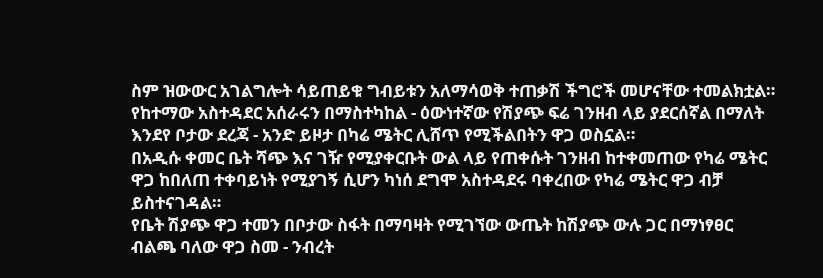ስም ዝውውር አገልግሎት ሳይጠይቁ ግብይቱን አለማሳወቅ ተጠቃሽ ችግሮች መሆናቸው ተመልክቷል።
የከተማው አስተዳደር አሰራሩን በማስተካከል - ዕውነተኛው የሽያጭ ፍሬ ገንዘብ ላይ ያደርሰኛል በማለት እንደየ ቦታው ደረጃ - አንድ ይዞታ በካሬ ሜትር ሊሸጥ የሚችልበትን ዋጋ ወስኗል።
በአዲሱ ቀመር ቤት ሻጭ እና ገዥ የሚያቀርቡት ውል ላይ የጠቀሱት ገንዘብ ከተቀመጠው የካሬ ሜትር ዋጋ ከበለጠ ተቀባይነት የሚያገኝ ሲሆን ካነሰ ደግሞ አስተዳደሩ ባቀረበው የካሬ ሜትር ዋጋ ብቻ ይስተናገዳል።
የቤት ሽያጭ ዋጋ ተመን በቦታው ስፋት በማባዛት የሚገኘው ውጤት ከሽያጭ ውሉ ጋር በማነፃፀር ብልጫ ባለው ዋጋ ስመ - ንብረት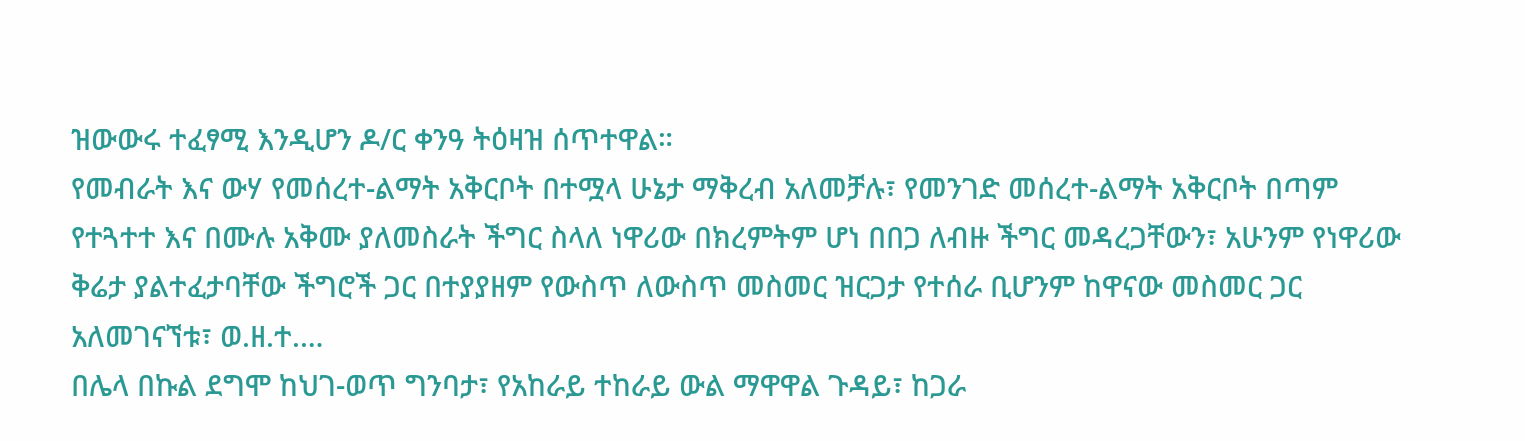ዝውውሩ ተፈፃሚ እንዲሆን ዶ/ር ቀንዓ ትዕዛዝ ሰጥተዋል።
የመብራት እና ውሃ የመሰረተ-ልማት አቅርቦት በተሟላ ሁኔታ ማቅረብ አለመቻሉ፣ የመንገድ መሰረተ-ልማት አቅርቦት በጣም የተጓተተ እና በሙሉ አቅሙ ያለመስራት ችግር ስላለ ነዋሪው በክረምትም ሆነ በበጋ ለብዙ ችግር መዳረጋቸውን፣ አሁንም የነዋሪው ቅሬታ ያልተፈታባቸው ችግሮች ጋር በተያያዘም የውስጥ ለውስጥ መስመር ዝርጋታ የተሰራ ቢሆንም ከዋናው መስመር ጋር አለመገናኘቱ፣ ወ.ዘ.ተ.…
በሌላ በኩል ደግሞ ከህገ-ወጥ ግንባታ፣ የአከራይ ተከራይ ውል ማዋዋል ጉዳይ፣ ከጋራ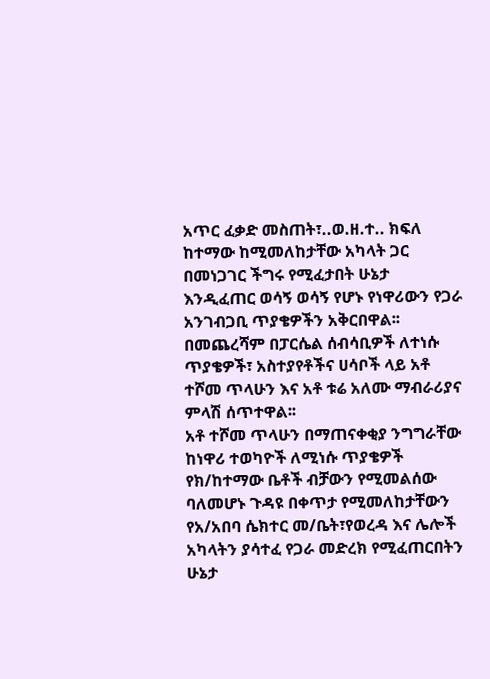አጥር ፈቃድ መስጠት፣..ወ.ዘ.ተ.. ክፍለ ከተማው ከሚመለከታቸው አካላት ጋር በመነጋገር ችግሩ የሚፈታበት ሁኔታ እንዲፈጠር ወሳኝ ወሳኝ የሆኑ የነዋሪውን የጋራ አንገብጋቢ ጥያቄዎችን አቅርበዋል፡፡
በመጨረሻም በፓርሴል ሰብሳቢዎች ለተነሱ ጥያቄዎች፣ አስተያየቶችና ሀሳቦች ላይ አቶ ተሾመ ጥላሁን እና አቶ ቱሬ አለሙ ማብራሪያና ምላሽ ሰጥተዋል፡፡
አቶ ተሾመ ጥላሁን በማጠናቀቂያ ንግግራቸው ከነዋሪ ተወካዮች ለሚነሱ ጥያቄዎች የክ/ከተማው ቤቶች ብቻውን የሚመልሰው ባለመሆኑ ጉዳዩ በቀጥታ የሚመለከታቸውን የአ/አበባ ሴክተር መ/ቤት፣የወረዳ እና ሌሎች አካላትን ያሳተፈ የጋራ መድረክ የሚፈጠርበትን ሁኔታ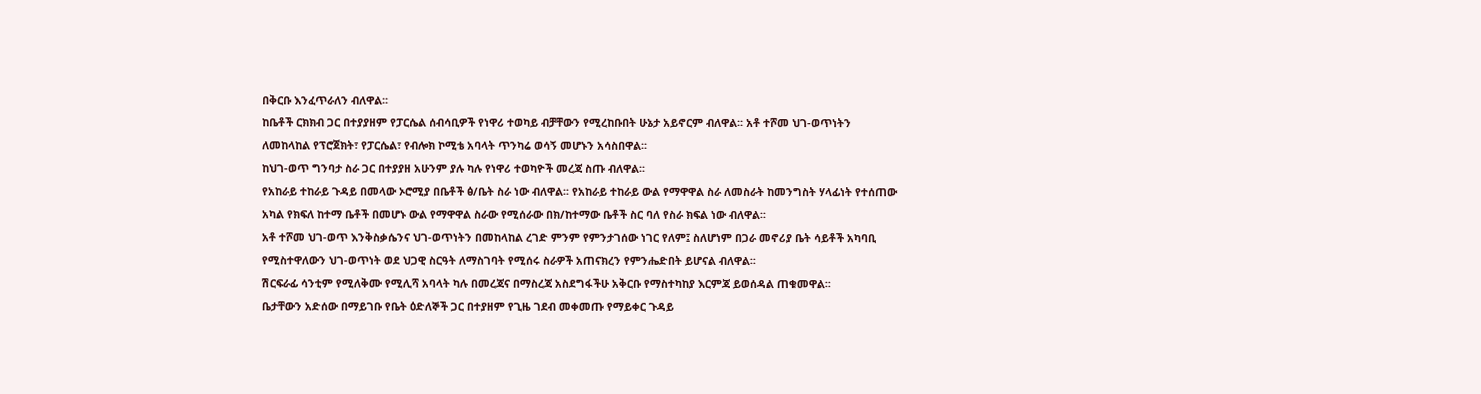በቅርቡ እንፈጥራለን ብለዋል፡፡
ከቤቶች ርክክብ ጋር በተያያዘም የፓርሴል ሰብሳቢዎች የነዋሪ ተወካይ ብቻቸውን የሚረከቡበት ሁኔታ አይኖርም ብለዋል፡፡ አቶ ተሾመ ህገ-ወጥነትን ለመከላከል የፕሮጀክት፣ የፓርሴል፣ የብሎክ ኮሚቴ አባላት ጥንካሬ ወሳኝ መሆኑን አሳስበዋል፡፡
ከህገ-ወጥ ግንባታ ስራ ጋር በተያያዘ አሁንም ያሉ ካሉ የነዋሪ ተወካዮች መረጃ ስጡ ብለዋል፡፡
የአከራይ ተከራይ ጉዳይ በመላው ኦሮሚያ በቤቶች ፅ/ቤት ስራ ነው ብለዋል፡፡ የአከራይ ተከራይ ውል የማዋዋል ስራ ለመስራት ከመንግስት ሃላፊነት የተሰጠው አካል የክፍለ ከተማ ቤቶች በመሆኑ ውል የማዋዋል ስራው የሚሰራው በክ/ከተማው ቤቶች ስር ባለ የስራ ክፍል ነው ብለዋል፡፡
አቶ ተሾመ ህገ-ወጥ እንቅስቃሴንና ህገ-ወጥነትን በመከላከል ረገድ ምንም የምንታገሰው ነገር የለም፤ ስለሆነም በጋራ መኖሪያ ቤት ሳይቶች አካባቢ የሚስተዋለውን ህገ-ወጥነት ወደ ህጋዊ ስርዓት ለማስገባት የሚሰሩ ስራዎች አጠናክረን የምንሔድበት ይሆናል ብለዋል፡፡
ሽርፍራፊ ሳንቲም የሚለቅሙ የሚሊሻ አባላት ካሉ በመረጃና በማስረጃ አስደግፋችሁ አቅርቡ የማስተካከያ እርምጃ ይወሰዳል ጠቁመዋል፡፡
ቤታቸውን አድሰው በማይገቡ የቤት ዕድለኞች ጋር በተያዘም የጊዜ ገደብ መቀመጡ የማይቀር ጉዳይ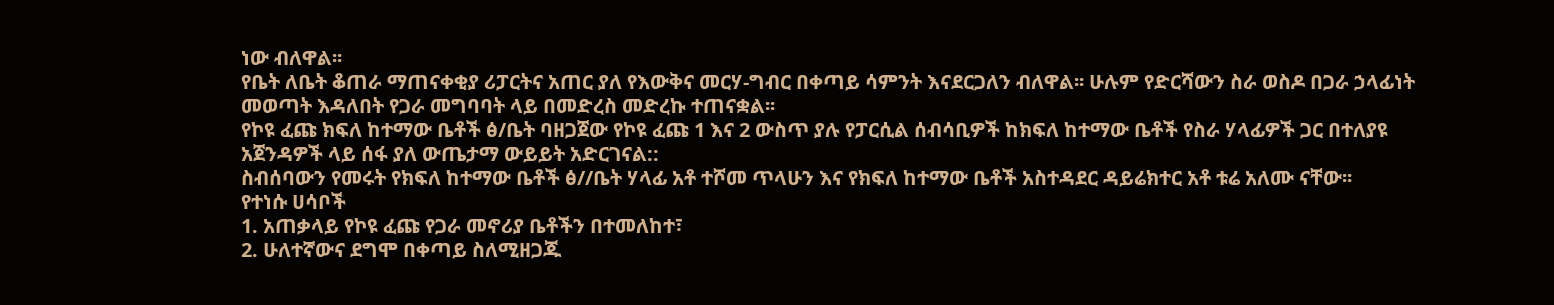ነው ብለዋል፡፡
የቤት ለቤት ቆጠራ ማጠናቀቂያ ሪፓርትና አጠር ያለ የእውቅና መርሃ-ግብር በቀጣይ ሳምንት እናደርጋለን ብለዋል፡፡ ሁሉም የድርሻውን ስራ ወስዶ በጋራ ኃላፊነት መወጣት እዳለበት የጋራ መግባባት ላይ በመድረስ መድረኩ ተጠናቋል፡፡
የኮዩ ፈጩ ክፍለ ከተማው ቤቶች ፅ/ቤት ባዘጋጀው የኮዩ ፈጩ 1 እና 2 ውስጥ ያሉ የፓርሲል ሰብሳቢዎች ከክፍለ ከተማው ቤቶች የስራ ሃላፊዎች ጋር በተለያዩ አጀንዳዎች ላይ ሰፋ ያለ ውጤታማ ውይይት አድርገናል::
ስብሰባውን የመሩት የክፍለ ከተማው ቤቶች ፅ//ቤት ሃላፊ አቶ ተሾመ ጥላሁን እና የክፍለ ከተማው ቤቶች አስተዳደር ዳይሬክተር አቶ ቱሬ አለሙ ናቸው፡፡
የተነሱ ሀሳቦች
1. አጠቃላይ የኮዩ ፈጩ የጋራ መኖሪያ ቤቶችን በተመለከተ፣
2. ሁለተኛውና ደግሞ በቀጣይ ስለሚዘጋጁ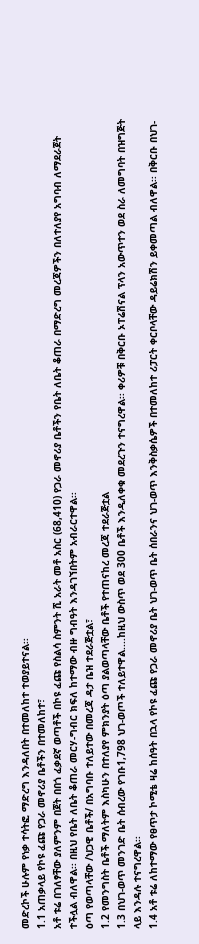መድረኮች ሁሉም የነቃ ተሳትፎ ማድረግ እንዳለበት በተመለከተ ተወያይተናል፡፡
1.1 አጠቃላይ የኮዩ ፈጩ የጋራ መኖሪያ ቤቶችን በተመለከተ፣
አቶ ቱሬ በገለፃቸው ያለምንም በጀት በበጎ ፈቃደኛ ወጣቶች በኮዩ ፈጩ የስልሳ ስምንት ሺ አራት መቶ አስር (68,410) የጋራ መኖሪያ ቤቶችን የቤት ለቤት ቆጠራ በማድረግ መረጃዎችን በለተለያየ አግባብ ለማደራጀት ተችሏል ብለዋል፡፡ በዚህ የቤት ለቤት ቆጠራ መርሃ-ግብር ክፍለ ከተማው ብዙ ግብዓት እንዳገኘበትም አብራርተዋል፡፡
ዕጣ የወጣላቸው /ህጋዊ ቤቶች/ በአግባቡ ተለይተው በመረጃ ዳታ ቤዝ ተደራጅቷል፣
1.2 የመንግስት ቤቶች ማለትም እስካሁን በተለያየ ምክንያት ዕጣ ያልወጣላቸው ቤቶች የተጠናከረ መረጃ ተደራጅቷል
1.3 በህገ-ወጥ መንገድ ቤት ሰብረው የገቡ1,798 ህገ-ወጦች ተለይተዋል....ከዚህ ውስጥ ወደ 300 ቤቶች እንዲለቀቁ መደረጉን ተናግረዋል፡፡ ቀሪዎቹ በቅርቡ ኦፐሬሽናል ፕላን አውጥተን ወደ ስራ ለመግባት በዝግጅት ላይ እንዳሉ ተናግረዋል፡፡
1.4 አቶ ቱሬ ለከተማው የፀጥታ ኮሚቴ ዛሬ ከሰዓት በኋላ የኮዩ ፈጩ የጋራ መኖሪያ ቤት ህገ-ወጥ ቤት ሰበራንና ህገ-ወጥ እንቅስቃሴዎች በተመለከተ ሪፓርት ቀርቦላቸው ዳይሬክሽን ይቀመጣል ብለዋል፡፡ በቅርቡ በህገ-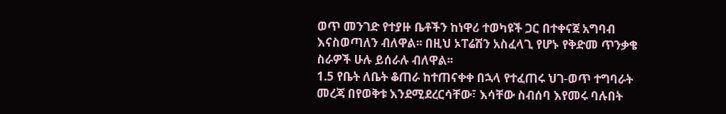ወጥ መንገድ የተያዙ ቤቶችን ከነዋሪ ተወካዩች ጋር በተቀናጀ አግባብ እናስወጣለን ብለዋል፡፡ በዚህ ኦፐሬሽን አስፈላጊ የሆኑ የቅድመ ጥንቃቄ ስራዎች ሁሉ ይሰራሉ ብለዋል፡፡
1.5 የቤት ለቤት ቆጠራ ከተጠናቀቀ በኋላ የተፈጠሩ ህገ-ወጥ ተግባራት መረጃ በየወቅቱ እንደሚደረርሳቸው፣ እሳቸው ስብሰባ እየመሩ ባሉበት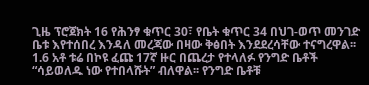ጊዜ ፕሮጀክት 16 የሕንፃ ቁጥር 30፣ የቤት ቁጥር 34 በህገ-ወጥ መንገድ ቤቱ እየተሰበረ እንዳለ መረጃው በዛው ቅፅበት እንደደረሳቸው ተናግረዋል፡፡
1.6 አቶ ቱሬ በኮዩ ፈጩ 17ኛ ዙር በጨረታ የተላለፉ የንግድ ቤቶች “ሳይወለዱ ነው የተበላሹት” ብለዋል፡፡ የንግድ ቤቶቹ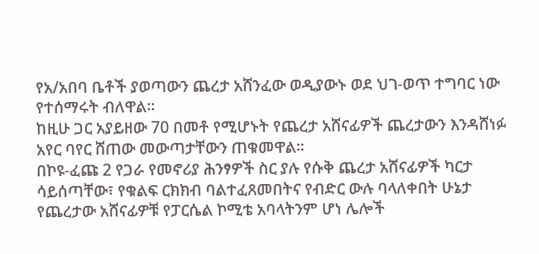የአ/አበባ ቤቶች ያወጣውን ጨረታ አሸንፈው ወዲያውኑ ወደ ህገ-ወጥ ተግባር ነው የተሰማሩት ብለዋል፡፡
ከዚሁ ጋር አያይዘው 70 በመቶ የሚሆኑት የጨረታ አሸናፊዎች ጨረታውን እንዳሸነፉ አየር ባየር ሸጠው መውጣታቸውን ጠቁመዋል፡፡
በኮዩ-ፈጩ 2 የጋራ የመኖሪያ ሕንፃዎች ስር ያሉ የሱቅ ጨረታ አሸናፊዎች ካርታ ሳይሰጣቸው፣ የቁልፍ ርክክብ ባልተፈጸመበትና የብድር ውሉ ባላለቀበት ሁኔታ የጨረታው አሸናፊዎቹ የፓርሴል ኮሚቴ አባላትንም ሆነ ሌሎች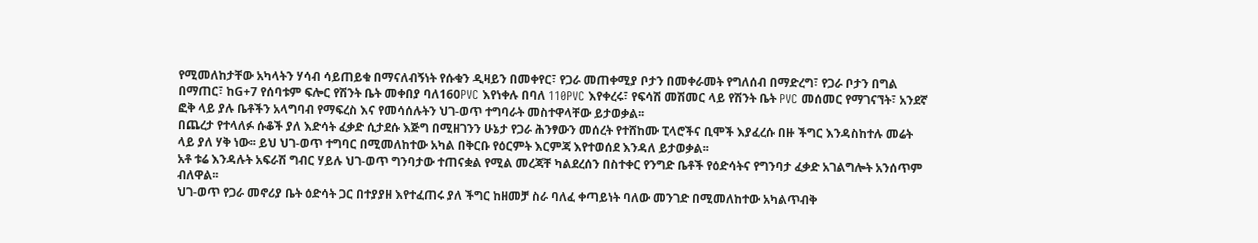የሚመለከታቸው አካላትን ሃሳብ ሳይጠይቁ በማናለብኝነት የሱቁን ዲዛይን በመቀየር፣ የጋራ መጠቀሚያ ቦታን በመቀራመት የግለሰብ በማድረግ፣ የጋራ ቦታን በግል በማጠር፣ ከG+7 የሰባቱም ፍሎር የሽንት ቤት መቀበያ ባለ160PVC እየነቀሉ በባለ 110PVC እየቀረሩ፣ የፍሳሽ መሽመር ላይ የሽንት ቤት PVC መሰመር የማገናኘት፣ አንደኛ ፎቅ ላይ ያሉ ቤቶችን አላግባብ የማፍረስ እና የመሳሰሉትን ህገ-ወጥ ተግባራት መስተዋላቸው ይታወቃል፡፡
በጨረታ የተላለፉ ሱቆች ያለ እድሳት ፈቃድ ሲታደሱ እጅግ በሚዘገንን ሁኔታ የጋራ ሕንፃውን መሰረት የተሸከሙ ፒላሮችና ቢሞች እያፈረሱ በዙ ችግር እንዳስከተሉ መሬት ላይ ያለ ሃቅ ነው፡፡ ይህ ህገ-ወጥ ተግባር በሚመለከተው አካል በቅርቡ የዕርምት እርምጃ እየተወሰደ እንዳለ ይታወቃል፡፡
አቶ ቱሬ እንዳሉት አፍራሽ ግብር ሃይሉ ህገ-ወጥ ግንባታው ተጠናቋል የሚል መረጃቸ ካልደረሰን በስተቀር የንግድ ቤቶች የዕድሳትና የግንባታ ፈቃድ አገልግሎት አንሰጥም ብለዋል፡፡
ህገ-ወጥ የጋራ መኖሪያ ቤት ዕድሳት ጋር በተያያዘ እየተፈጠሩ ያለ ችግር ከዘመቻ ስራ ባለፈ ቀጣይነት ባለው መንገድ በሚመለከተው አካልጥብቅ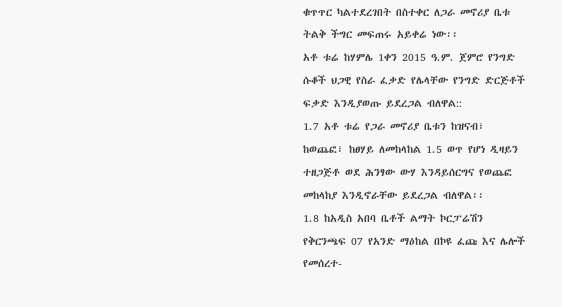ቁጥጥር ካልተደረገበት በስተቀር ለጋራ መኖሪያ ቤቱ ትልቅ ችግር መፍጠሩ አይቀሬ ነው፡፡
አቶ ቱሬ ከሃምሌ 1ቀን 2015 ዓ.ም. ጀምሮ የንግድ ሱቆች ህጋዊ የስራ ፈቃድ የሌላቸው የንግድ ድርጅቶች ፍቃድ እንዲያወጡ ይደረጋል ብለዋል::
1.7 አቶ ቱሬ የጋራ መኖሪያ ቤቱን ከዝናብ፣ ከወጨፎ፣ ከፀሃይ ለመከላከል 1.5 ወጥ የሆነ ዲዛይን ተዘጋጅቶ ወደ ሕንፃው ውሃ እንዳይሰርግና የወጨፎ መከላከያ እንዲኖራቸው ይደረጋል ብለዋል፡፡
1.8 ከአዲስ አበባ ቤቶች ልማት ኮርፓሬሽን የቅርንጫፍ 07 የአንድ ማዕከል በኮዩ ፈጩ እና ሌሎች የመሰረተ-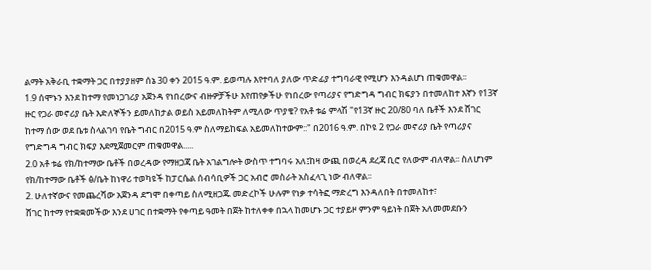ልማት አቅራቢ ተቋማት ጋር በተያያዘም ሰኔ 30 ቀን 2015 ዓ.ም. ይወጣሉ እየተባለ ያለው ጥድፊያ ተግባራዊ የሚሆን እንዳልሆነ ጠቁመዋል፡፡
1.9 ሰሞኑን እንደ ከተማ የመነጋገሪያ አጀንዳ የነበረውና ብዙዎቻችሁ እየጠየቃችሁ የነበረው የጣሪያና የግድግዳ ግብር ክፍያን በተመለከተ እኛን የ13ኛ ዙር የጋራ መኖሪያ ቤት እድለኞችን ይመለከታል ወይስ አይመለከትም ለሚለው ጥያቄ? የአቶ ቱሬ ምላሽ "የ13ኛ ዙር 20/80 ባለ ቤቶች እንደ ሸገር ከተማ ሰው ወደ ቤቱ ስላልገባ የቤት ግብር በ2015 ዓ.ም ስለማይከፍል አይመለከተውም::" በ2016 ዓ.ም. በኮዩ 2 የጋራ መኖሪያ ቤት የጣሪያና የግድግዳ ግብር ክፍያ እደሚጀመርም ጠቁመዋል.....
2.0 አቶ ቱሬ የክ/ከተማው ቤቶች በወረዳው የማዘጋጃ ቤት አገልግሎት ውስጥ ተግባሩ አለ፤ከዛ ውጪ በወረዳ ደረጃ ቢሮ የለውም ብለዋል፡፡ ስለሆነም የክ/ከተማው ቤቶች ፅ/ቤት ከነዋሪ ተወካዩች ከፓርሴል ሰብሳቢዎች ጋር አብሮ መስራት አስፈላጊ ነው ብለዋል፡፡
2. ሁለተኛውና የመጨረሻው አጀንዳ ደግሞ በቀጣይ ስለሚዘጋጁ መድረኮች ሁሉም የነቃ ተሳትፎ ማድረግ እንዳለበት በተመለከተ፣
ሸገር ከተማ የተቋቋመችው እንደ ሀገር በተቋማት የቀጣይ ዓመት በጀት ከተለቀቀ በኋላ ከመሆኑ ጋር ተያይዞ ምንም ዓይነት በጀት አለመመደቡን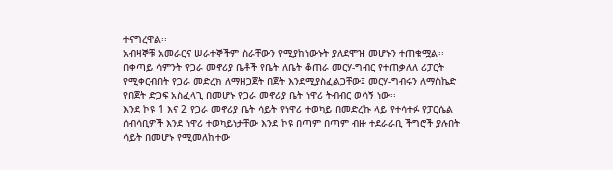ተናግረዋል፡፡
አብዛኞቹ አመራርና ሠራተኞችም ስራቸውን የሚያከነውኑት ያለደሞዝ መሆኑን ተጠቁሟል፡፡
በቀጣይ ሳምንት የጋራ መኖሪያ ቤቶች የቤት ለቤት ቆጠራ መርሃ-ግብር የተጠቃለለ ሪፓርት የሚቀርብበት የጋራ መድረክ ለማዘጋጀት በጀት እንደሚያስፈልጋቸው፤ መርሃ-ግብሩን ለማስኬድ የበጀት ድጋፍ አስፈላጊ በመሆኑ የጋራ መኖሪያ ቤት ነዋሪ ትብብር ወሳኝ ነው፡፡
እንደ ኮዩ 1 እና 2 የጋራ መኖሪያ ቤት ሳይት የነዋሪ ተወካይ በመድረኩ ላይ የተሳተፉ የፓርሴል ሰብሳቢዎች እንደ ነዋሪ ተወካይነታቸው እንደ ኮዩ በጣም በጣም ብዙ ተደራራቢ ችግሮች ያሉበት ሳይት በመሆኑ የሚመለከተው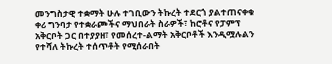መንግስታዊ ተቋማት ሁሉ ተገቢውን ትኩረት ተደርጎ ያልተጠናቀቁ ቀሪ ግንባታ የተቋራጮችና ማህበራት ስራዎች፣ ከሮቶና የፓምፕ አቅርቦት ጋር በተያያዘ፣ የመሰረተ-ልማት አቅርቦቶች እንዲሟሉልን የተሻለ ትኩረት ተሰጥቶት የሚሰራበት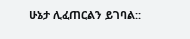ሁኔታ ሊፈጠርልን ይገባል::